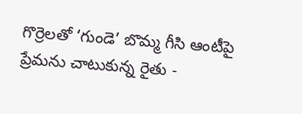గొర్రెలతో ‘గుండె’ బొమ్మ గీసి ఆంటీపై ప్రేమను చాటుకున్న రైతు -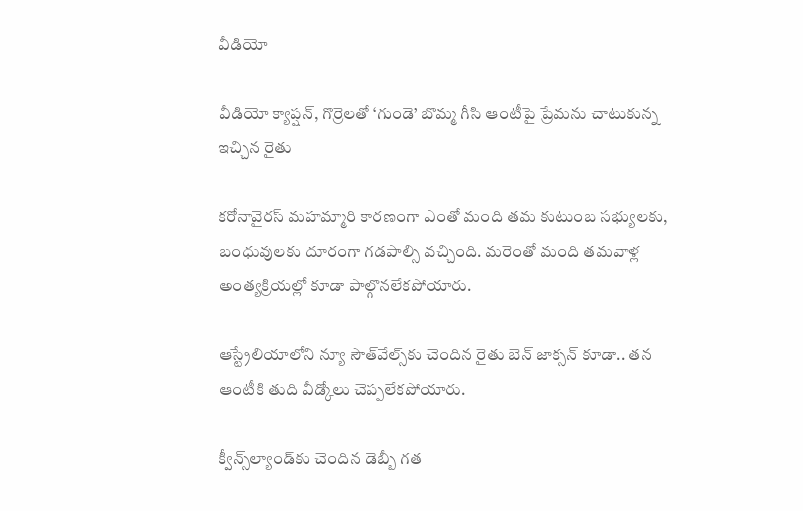వీడియో

వీడియో క్యాప్షన్, గొర్రెలతో ‘గుండె’ బొమ్మ గీసి ఆంటీపై ప్రేమను చాటుకున్న ఇచ్చిన రైతు

కరోనావైరస్ మహమ్మారి కారణంగా ఎంతో మంది తమ కుటుంబ సభ్యులకు, బంధువులకు దూరంగా గడపాల్సి వచ్చింది. మరెంతో మంది తమవాళ్ల అంత్యక్రియల్లో కూడా పాల్గొనలేకపోయారు.

ఆస్ట్రేలియాలోని న్యూ సౌత్‌వేల్స్‌కు చెందిన రైతు బెన్ జాక్సన్‌ కూడా.. తన ఆంటీకి తుది వీడ్కోలు చెప్పలేకపోయారు.

క్వీన్స్‌ల్యాండ్‌కు చెందిన డెబ్బీ గత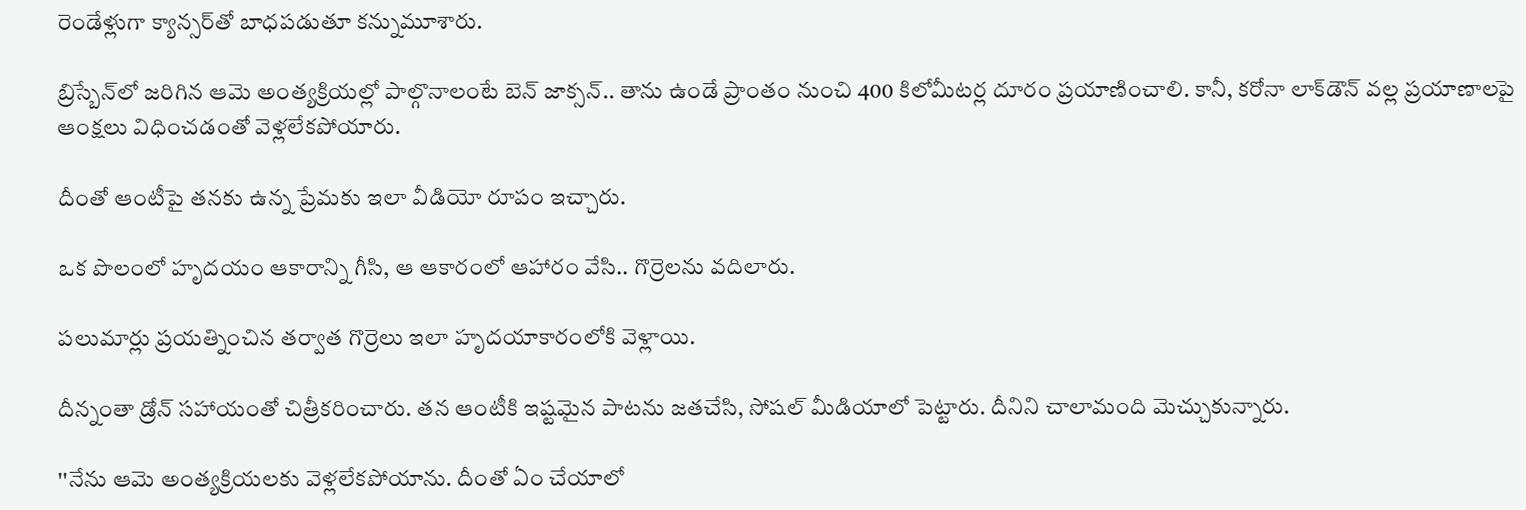రెండేళ్లుగా క్యాన్సర్‌తో బాధపడుతూ కన్నుమూశారు.

బ్రిస్బేన్‌లో జరిగిన ఆమె అంత్యక్రియల్లో పాల్గొనాలంటే బెన్ జాక్సన్.. తాను ఉండే ప్రాంతం నుంచి 400 కిలోమీటర్ల దూరం ప్రయాణించాలి. కానీ, కరోనా లాక్‌డౌన్ వల్ల ప్రయాణాలపై ఆంక్షలు విధించడంతో వెళ్లలేకపోయారు.

దీంతో ఆంటీపై తనకు ఉన్న ప్రేమకు ఇలా వీడియో రూపం ఇచ్చారు.

ఒక పొలంలో హృదయం ఆకారాన్ని గీసి, ఆ ఆకారంలో ఆహారం వేసి.. గొర్రెలను వదిలారు.

పలుమార్లు ప్రయత్నించిన తర్వాత గొర్రెలు ఇలా హృదయాకారంలోకి వెళ్లాయి.

దీన్నంతా డ్రోన్ సహాయంతో చిత్రీకరించారు. తన ఆంటీకి ఇష్టమైన పాటను జతచేసి, సోషల్ మీడియాలో పెట్టారు. దీనిని చాలామంది మెచ్చుకున్నారు.

''నేను ఆమె అంత్యక్రియలకు వెళ్లలేకపోయాను. దీంతో ఏం చేయాలో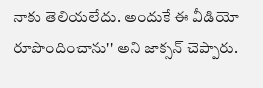నాకు తెలియలేదు. అందుకే ఈ వీడియో రూపొందించాను'' అని జాక్సన్ చెప్పారు.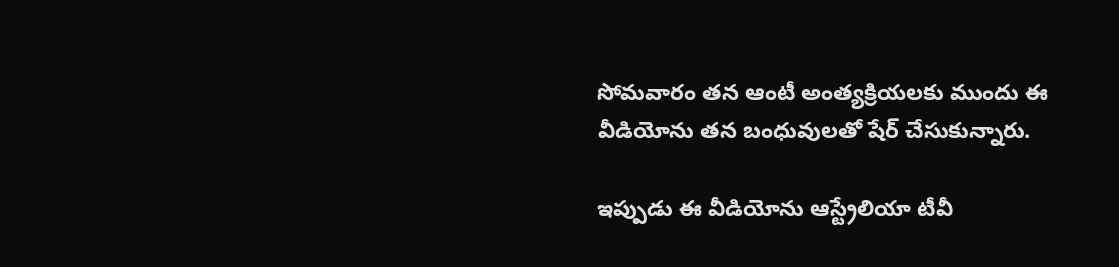సోమవారం తన ఆంటీ అంత్యక్రియలకు ముందు ఈ వీడియోను తన బంధువులతో షేర్ చేసుకున్నారు.

ఇప్పుడు ఈ వీడియోను ఆస్ట్రేలియా టీవీ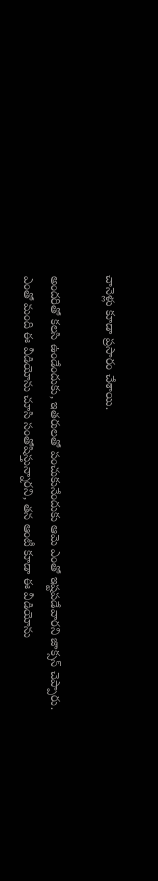చానెళ్లు కూడా ప్రసారం చేశాయి.

అందరితో కలసి ఉండేందుకు, ఇతరులతో పంచుకునేందుకు ఆమె ఎంతో ఇష్టపడేవారని జాక్సన్ చెప్పారు. ఎంతో మంది ఈ వీడియోను చూసి సంతోషిస్తున్నారని, తన ఆంటీ కూడా ఈ వీడియోను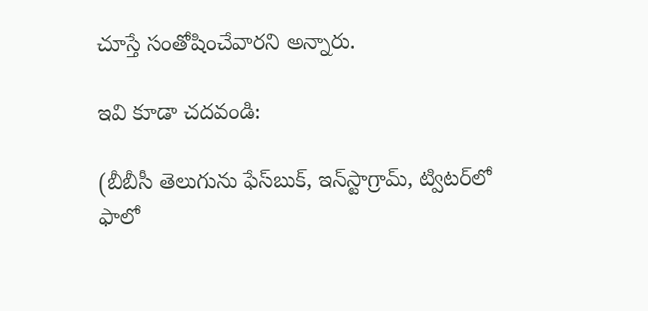చూస్తే సంతోషించేవారని అన్నారు.

ఇవి కూడా చదవండి:

(బీబీసీ తెలుగును ఫేస్‌బుక్, ఇన్‌స్టాగ్రామ్‌, ట్విటర్‌లో ఫాలో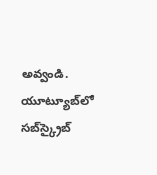అవ్వండి. యూట్యూబ్‌లో సబ్‌స్క్రైబ్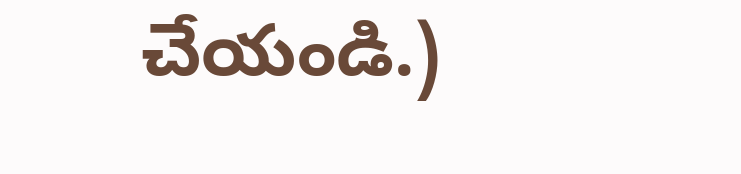చేయండి.)